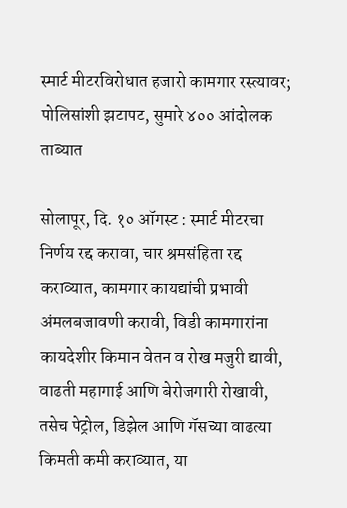स्मार्ट मीटरविरोधात हजारो कामगार रस्त्यावर; पोलिसांशी झटापट, सुमारे ४०० आंदोलक ताब्यात

सोलापूर, दि. १० ऑगस्ट : स्मार्ट मीटरचा निर्णय रद्द करावा, चार श्रमसंहिता रद्द कराव्यात, कामगार कायद्यांची प्रभावी अंमलबजावणी करावी, विडी कामगारांना कायदेशीर किमान वेतन व रोख मजुरी द्यावी, वाढती महागाई आणि बेरोजगारी रोखावी, तसेच पेट्रोल, डिझेल आणि गॅसच्या वाढत्या किमती कमी कराव्यात, या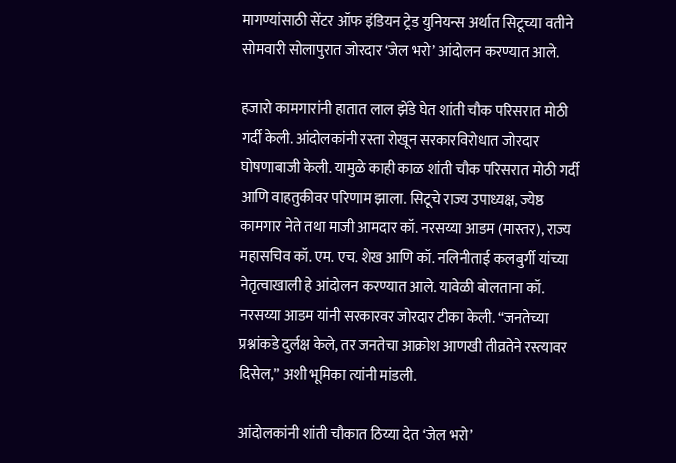मागण्यांसाठी सेंटर ऑफ इंडियन ट्रेड युनियन्स अर्थात सिटूच्या वतीने सोमवारी सोलापुरात जोरदार ‘जेल भरो’ आंदोलन करण्यात आले.

हजारो कामगारांनी हातात लाल झेंडे घेत शांती चौक परिसरात मोठी गर्दी केली. आंदोलकांनी रस्ता रोखून सरकारविरोधात जोरदार घोषणाबाजी केली. यामुळे काही काळ शांती चौक परिसरात मोठी गर्दी आणि वाहतुकीवर परिणाम झाला. सिटूचे राज्य उपाध्यक्ष, ज्येष्ठ कामगार नेते तथा माजी आमदार कॉ. नरसय्या आडम (मास्तर), राज्य महासचिव कॉ. एम. एच. शेख आणि कॉ. नलिनीताई कलबुर्गी यांच्या नेतृत्वाखाली हे आंदोलन करण्यात आले. यावेळी बोलताना कॉ. नरसय्या आडम यांनी सरकारवर जोरदार टीका केली. “जनतेच्या प्रश्नांकडे दुर्लक्ष केले, तर जनतेचा आक्रोश आणखी तीव्रतेने रस्त्यावर दिसेल,” अशी भूमिका त्यांनी मांडली.

आंदोलकांनी शांती चौकात ठिय्या देत ‘जेल भरो’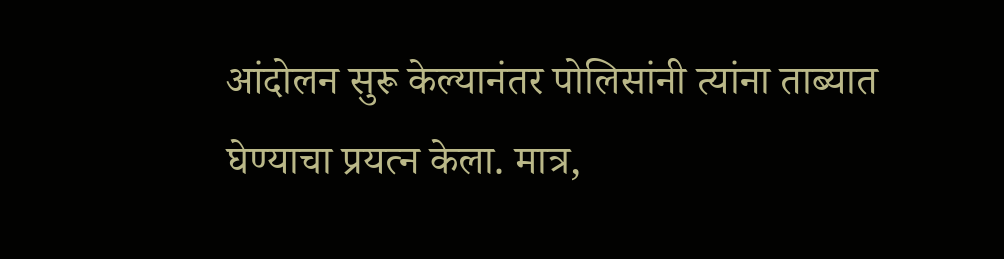आंदोलन सुरू केल्यानंतर पोलिसांनी त्यांना ताब्यात घेण्याचा प्रयत्न केला. मात्र,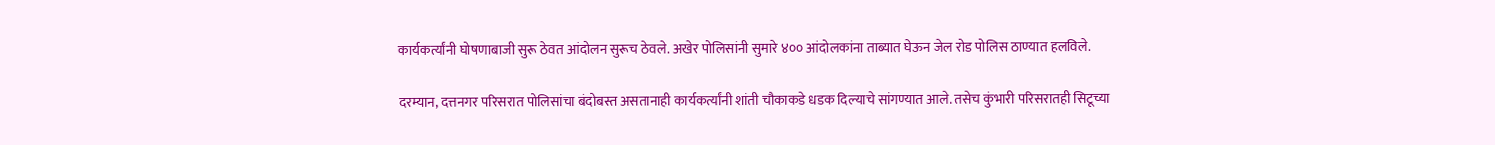कार्यकर्त्यांनी घोषणाबाजी सुरू ठेवत आंदोलन सुरूच ठेवले. अखेर पोलिसांनी सुमारे ४०० आंदोलकांना ताब्यात घेऊन जेल रोड पोलिस ठाण्यात हलविले.

दरम्यान, दत्तनगर परिसरात पोलिसांचा बंदोबस्त असतानाही कार्यकर्त्यांनी शांती चौकाकडे धडक दिल्याचे सांगण्यात आले. तसेच कुंभारी परिसरातही सिटूच्या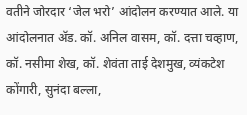वतीने जोरदार ‘जेल भरो’ आंदोलन करण्यात आले. या आंदोलनात ॲड. कॉ. अनिल वासम, कॉ. दत्ता चव्हाण, कॉ. नसीमा शेख, कॉ. शेवंता ताई देशमुख, व्यंकटेश कोंगारी, सुनंदा बल्ला,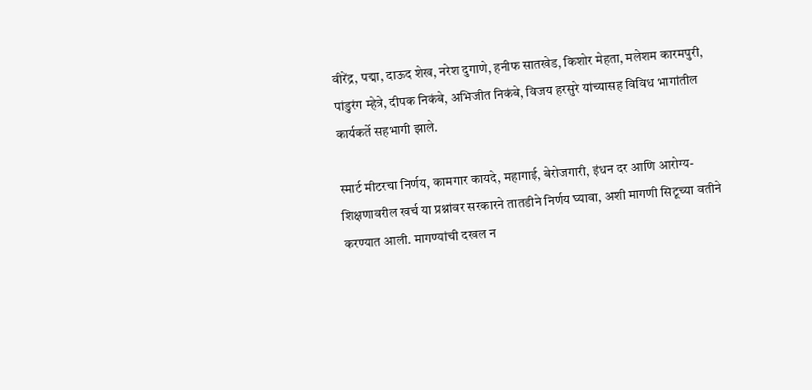वीरेंद्र, पद्मा, दाऊद शेख, नरेश दुगाणे, हनीफ सातखेड, किशोर मेहता, मलेशम कारमपुरी, पांडुरंग म्हेत्रे, दीपक निकंबे, अभिजीत निकंबे, विजय हरसुरे यांच्यासह विविध भागांतील कार्यकर्ते सहभागी झाले.

स्मार्ट मीटरचा निर्णय, कामगार कायदे, महागाई, बेरोजगारी, इंधन दर आणि आरोग्य-शिक्षणावरील खर्च या प्रश्नांवर सरकारने तातडीने निर्णय घ्यावा, अशी मागणी सिटूच्या वतीने करण्यात आली. मागण्यांची दखल न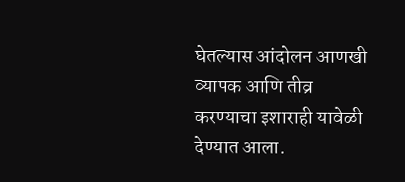घेतल्यास आंदोलन आणखी व्यापक आणि तीव्र करण्याचा इशाराही यावेळी देण्यात आला.